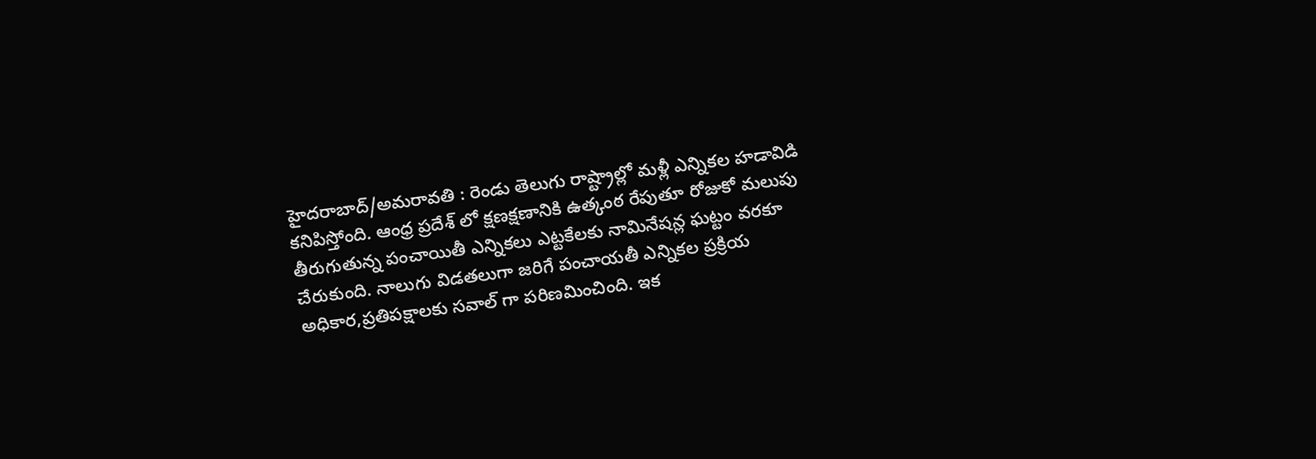హైదరాబాద్/అమరావతి : రెండు తెలుగు రాష్ట్రాల్లో మళ్లీ ఎన్నికల హడావిడి కనిపిస్తోంది. ఆంధ్ర ప్రదేశ్ లో క్షణక్షణానికి ఉత్కంఠ రేపుతూ రోజుకో మలుపు తీరుగుతున్న పంచాయితీ ఎన్నికలు ఎట్టకేలకు నామినేషన్ల ఘట్టం వరకూ చేరుకుంది. నాలుగు విడతలుగా జరిగే పంచాయతీ ఎన్నికల ప్రక్రియ అధికార,ప్రతిపక్షాలకు సవాల్ గా పరిణమించింది. ఇక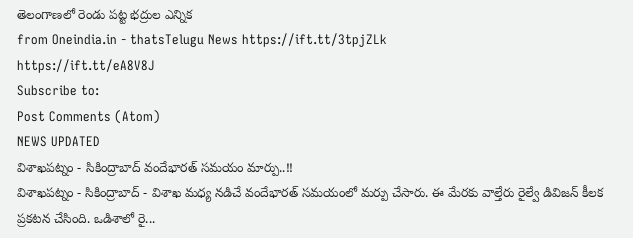తెలంగాణలో రెండు పట్ట భద్రుల ఎన్నిక
from Oneindia.in - thatsTelugu News https://ift.tt/3tpjZLk
https://ift.tt/eA8V8J
Subscribe to:
Post Comments (Atom)
NEWS UPDATED
విశాఖపట్నం - సికింద్రాబాద్ వందేభారత్ సమయం మార్పు..!!
విశాఖపట్నం - సికింద్రాబాద్ - విశాఖ మధ్య నడిచే వందేభారత్ సమయంలో మర్పు చేసారు. ఈ మేరకు వాల్తేరు రైల్వే డివిజన్ కీలక ప్రకటన చేసింది. ఒడిశాలో రై...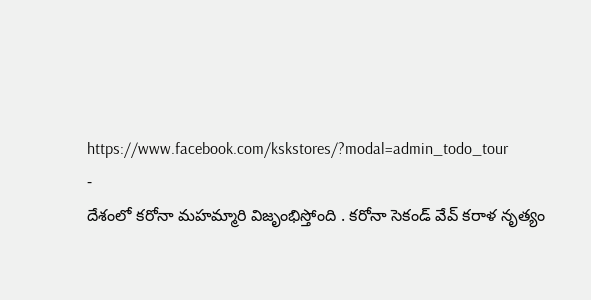https://www.facebook.com/kskstores/?modal=admin_todo_tour
-
దేశంలో కరోనా మహమ్మారి విజృంభిస్తోంది . కరోనా సెకండ్ వేవ్ కరాళ నృత్యం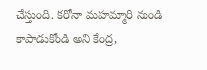చేస్తుంది. కరోనా మహమ్మారి నుండి కాపాడుకోండి అని కేంద్ర,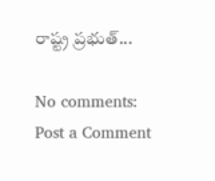రాష్ట్ర ప్రభుత్...

No comments:
Post a Comment